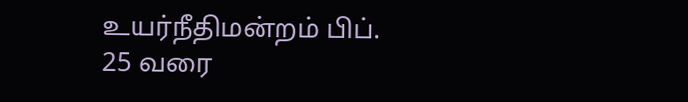உயர்நீதிமன்றம் பிப். 25 வரை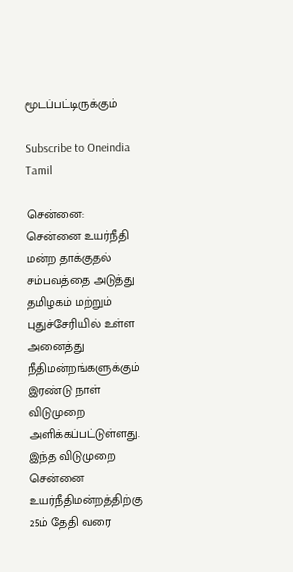மூடப்பட்டிருக்கும்

Subscribe to Oneindia Tamil

சென்னை: சென்னை உயர்நீதி மன்ற தாக்குதல் சம்பவத்தை அடுத்து தமிழகம் மற்றும் புதுச்சேரியில் உள்ள அனைத்து நீதிமன்றங்களுக்கும் இரண்டு நாள் விடுமுறை அளிக்கப்பட்டுள்ளது. இந்த விடுமுறை சென்னை உயர்நீதிமன்றத்திற்கு 25ம் தேதி வரை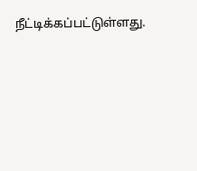நீட்டிக்கப்பட்டுள்ளது.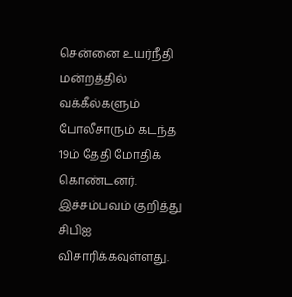சென்னை உயர்நீதி மன்றத்தில் வக்கீல்களும் போலீசாரும் கடந்த 19ம் தேதி மோதிக் கொண்டனர். இச்சம்பவம் குறித்து சிபிஐ விசாரிக்கவுள்ளது.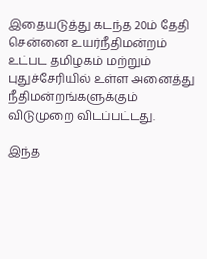இதையடுத்து கடந்த 20ம் தேதி சென்னை உயர்நீதிமன்றம் உட்பட தமிழகம் மற்றும் புதுச்சேரியில் உள்ள அனைத்து நீதிமன்றங்களுக்கும் விடுமுறை விடப்பட்டது.

இந்த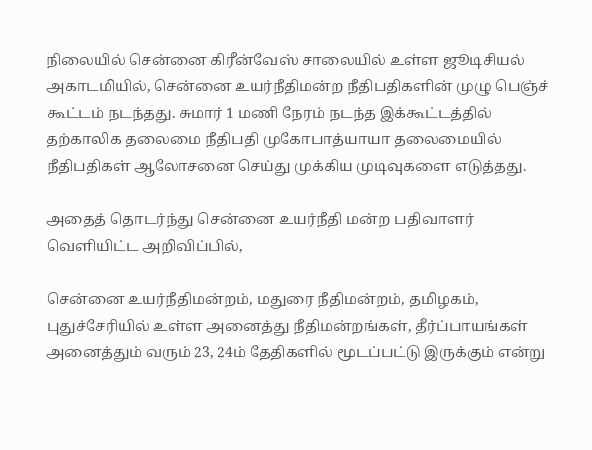நிலையில் சென்னை கிரீன்வேஸ் சாலையில் உள்ள ஜூடிசியல் அகாடமியில், சென்னை உயர்நீதிமன்ற நீதிபதிகளின் முழு பெஞ்ச் கூட்டம் நடந்தது. சுமார் 1 மணி நேரம் நடந்த இக்கூட்டத்தில் தற்காலிக தலைமை நீதிபதி முகோபாத்யாயா தலைமையில் நீதிபதிகள் ஆலோசனை செய்து முக்கிய முடிவுகளை எடுத்தது.

அதைத் தொடர்ந்து சென்னை உயர்நீதி மன்ற பதிவாளர் வெளியிட்ட அறிவிப்பில்,

சென்னை உயர்நீதிமன்றம், மதுரை நீதிமன்றம், தமிழகம், புதுச்சேரியில் உள்ள அனைத்து நீதிமன்றங்கள், தீர்ப்பாயங்கள் அனைத்தும் வரும் 23, 24ம் தேதிகளில் மூடப்பட்டு இருக்கும் என்று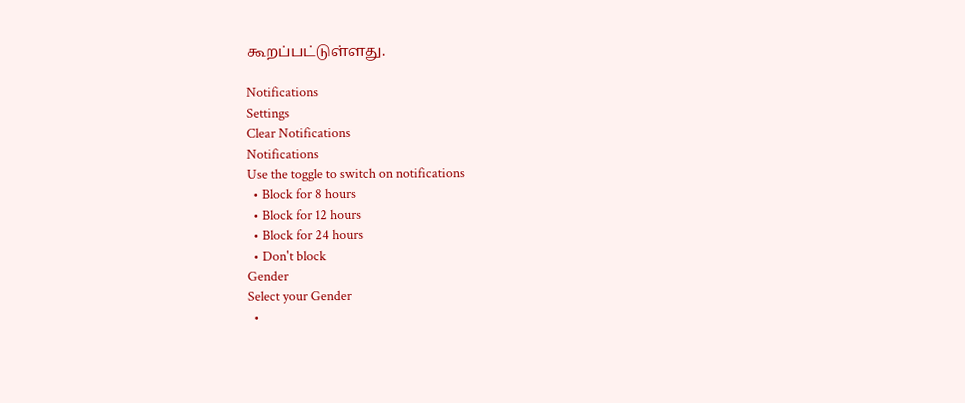கூறப்பட்டுள்ளது.

Notifications
Settings
Clear Notifications
Notifications
Use the toggle to switch on notifications
  • Block for 8 hours
  • Block for 12 hours
  • Block for 24 hours
  • Don't block
Gender
Select your Gender
  •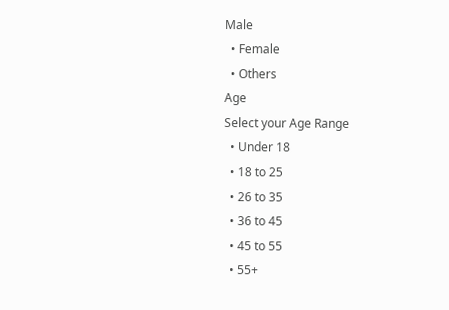Male
  • Female
  • Others
Age
Select your Age Range
  • Under 18
  • 18 to 25
  • 26 to 35
  • 36 to 45
  • 45 to 55
  • 55+